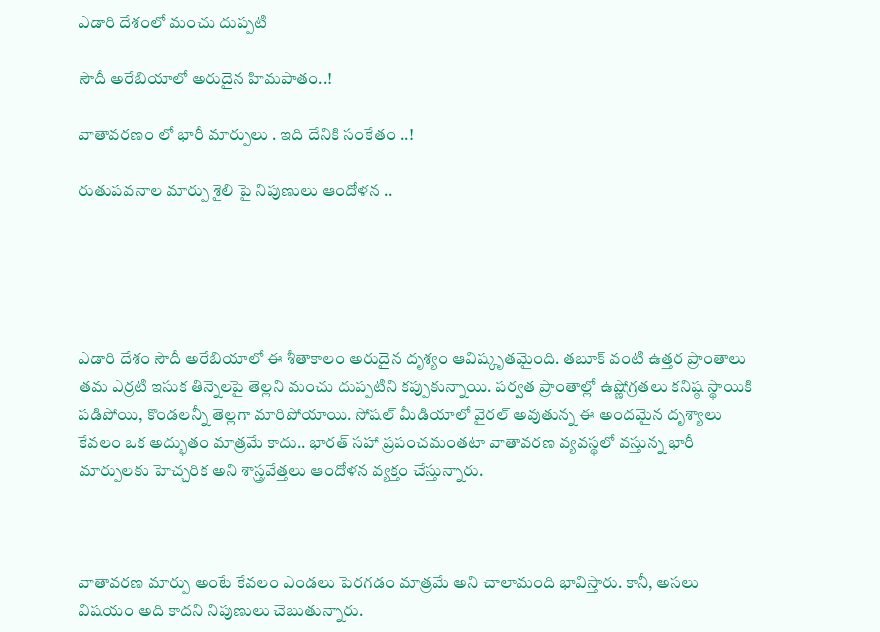ఎడారి దేశంలో మంచు దుప్పటి

సౌదీ అరేబియాలో అరుదైన హిమపాతం..!

వాతావరణం లో భారీ మార్పులు . ఇది దేనికి సంకేతం ..!

రుతుపవనాల మార్పు శైలి పై నిపుణులు ఆందోళన ..





ఎడారి దేశం సౌదీ అరేబియాలో ఈ శీతాకాలం అరుదైన దృశ్యం ఆవిష్కృతమైంది. తబూక్ వంటి ఉత్తర ప్రాంతాలు తమ ఎర్రటి ఇసుక తిన్నెలపై తెల్లని మంచు దుప్పటిని కప్పుకున్నాయి. పర్వత ప్రాంతాల్లో ఉష్ణోగ్రతలు కనిష్ఠ స్థాయికి పడిపోయి, కొండలన్నీ తెల్లగా మారిపోయాయి. సోషల్ మీడియాలో వైరల్ అవుతున్న ఈ అందమైన దృశ్యాలు కేవలం ఒక అద్భుతం మాత్రమే కాదు.. భారత్ సహా ప్రపంచమంతటా వాతావరణ వ్యవస్థలో వస్తున్న భారీ మార్పులకు హెచ్చరిక అని శాస్త్రవేత్తలు ఆందోళన వ్యక్తం చేస్తున్నారు.



వాతావరణ మార్పు అంటే కేవలం ఎండలు పెరగడం మాత్రమే అని చాలామంది భావిస్తారు. కానీ, అసలు విషయం అది కాదని నిపుణులు చెబుతున్నారు.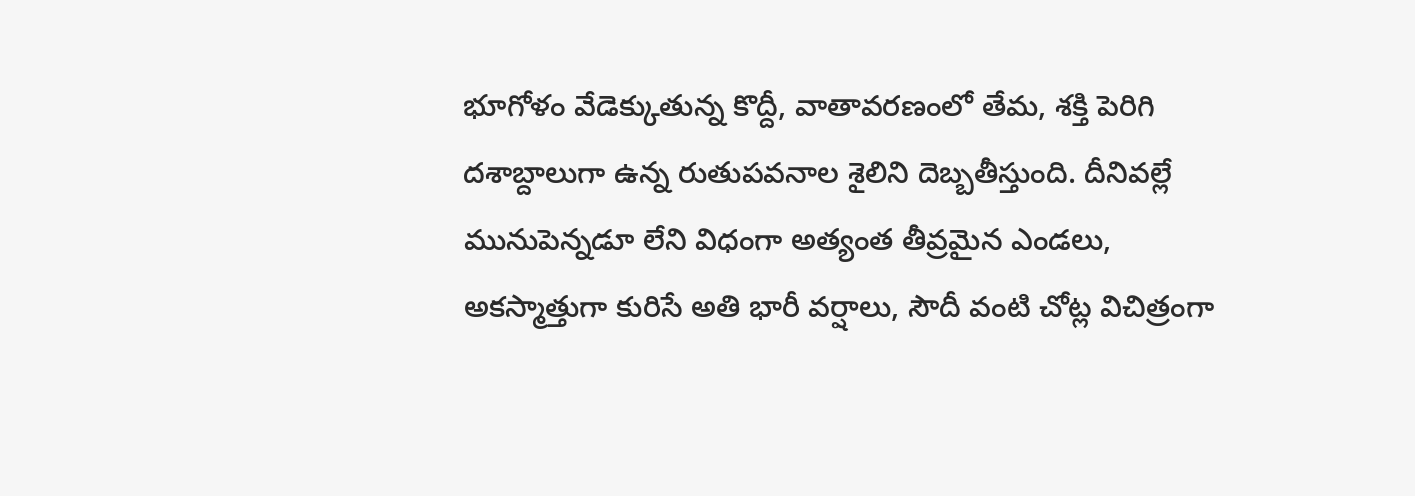భూగోళం వేడెక్కుతున్న కొద్దీ, వాతావరణంలో తేమ, శక్తి పెరిగి దశాబ్దాలుగా ఉన్న రుతుపవనాల శైలిని దెబ్బతీస్తుంది. దీనివల్లే మునుపెన్నడూ లేని విధంగా అత్యంత తీవ్రమైన ఎండలు, అకస్మాత్తుగా కురిసే అతి భారీ వర్షాలు, సౌదీ వంటి చోట్ల విచిత్రంగా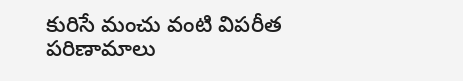కురిసే మంచు వంటి విపరీత పరిణామాలు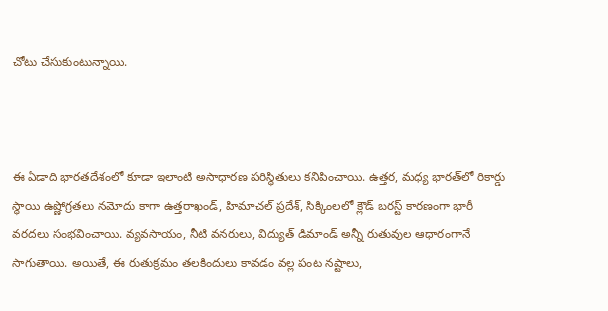చోటు చేసుకుంటున్నాయి.



ఈ ఏడాది భారతదేశంలో కూడా ఇలాంటి అసాధారణ పరిస్థితులు కనిపించాయి. ఉత్తర, మధ్య భారత్‌లో రికార్డు స్థాయి ఉష్ణోగ్రతలు నమోదు కాగా ఉత్తరాఖండ్, హిమాచల్ ప్రదేశ్, సిక్కింలలో క్లౌడ్ బరస్ట్ కారణంగా భారీ వరదలు సంభవించాయి. వ్యవసాయం, నీటి వనరులు, విద్యుత్ డిమాండ్ అన్నీ రుతువుల ఆధారంగానే సాగుతాయి. అయితే, ఈ రుతుక్రమం తలకిందులు కావడం వల్ల పంట నష్టాలు,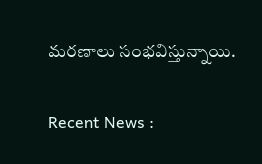మరణాలు సంభవిస్తున్నాయి.

Recent News :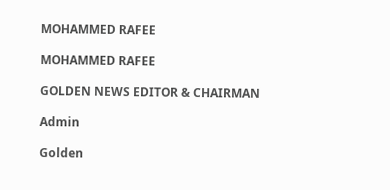MOHAMMED RAFEE

MOHAMMED RAFEE

GOLDEN NEWS EDITOR & CHAIRMAN

Admin

Golden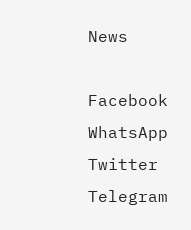News

Facebook
WhatsApp
Twitter
Telegram